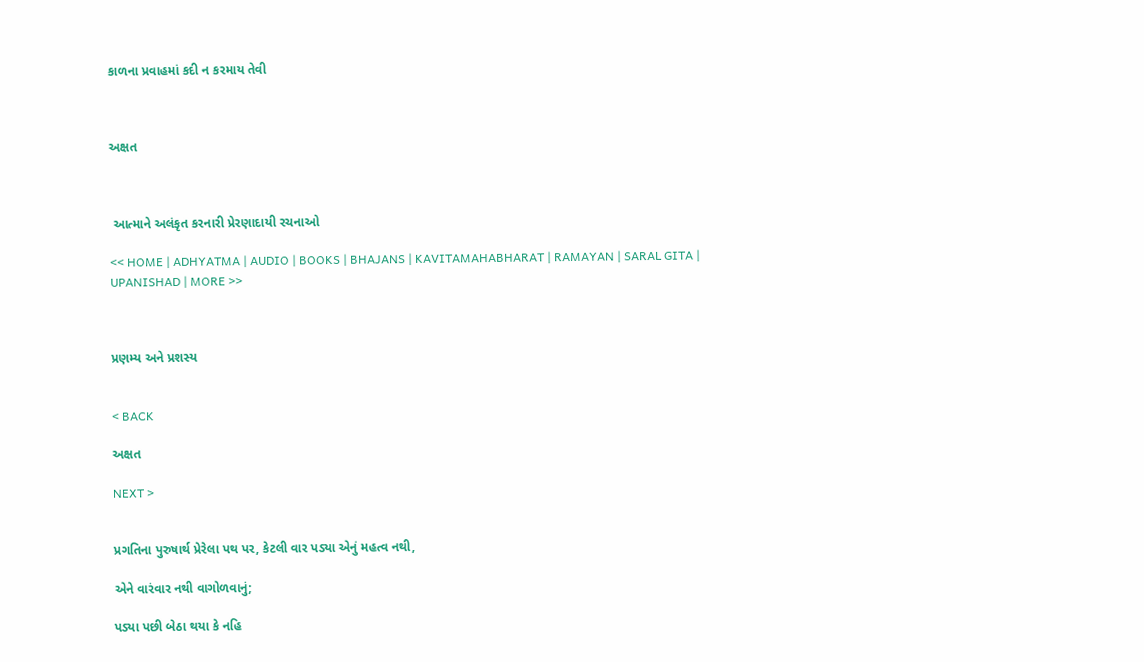કાળના પ્રવાહમાં કદી ન કરમાય તેવી



અક્ષત



 આત્માને અલંકૃત કરનારી પ્રેરણાદાયી રચનાઓ

<< HOME | ADHYATMA | AUDIO | BOOKS | BHAJANS | KAVITAMAHABHARAT | RAMAYAN | SARAL GITA | UPANISHAD | MORE >>



પ્રણમ્ય અને પ્રશસ્ય


< BACK

અક્ષત

NEXT >


પ્રગતિના પુરુષાર્થ પ્રેરેલા પથ પર, કેટલી વાર પડ્યા એનું મહત્વ નથી,

એને વારંવાર નથી વાગોળવાનું;

પડ્યા પછી બેઠા થયા કે નહિ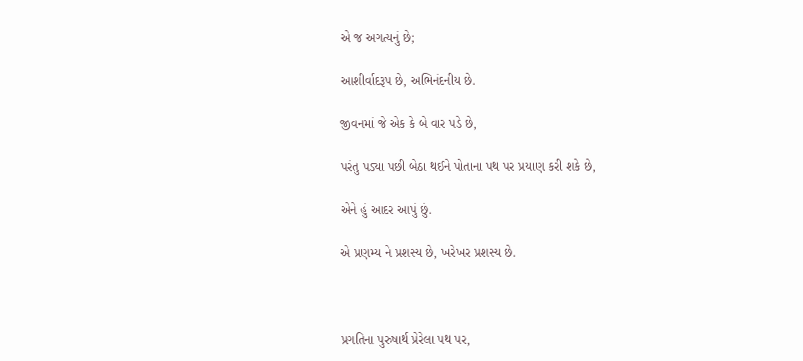એ જ અગત્યનું છે;

આશીર્વાદરૂપ છે, અભિનંદનીય છે.

જીવનમાં જે એક કે બે વાર પડે છે,

પરંતુ પડ્યા પછી બેઠા થઈને પોતાના પથ પર પ્રયાણ કરી શકે છે,

એને હું આદર આપું છું.

એ પ્રણમ્ય ને પ્રશસ્ય છે, ખરેખર પ્રશસ્ય છે.



પ્રગતિના પુરુષાર્થ પ્રેરેલા પથ પર,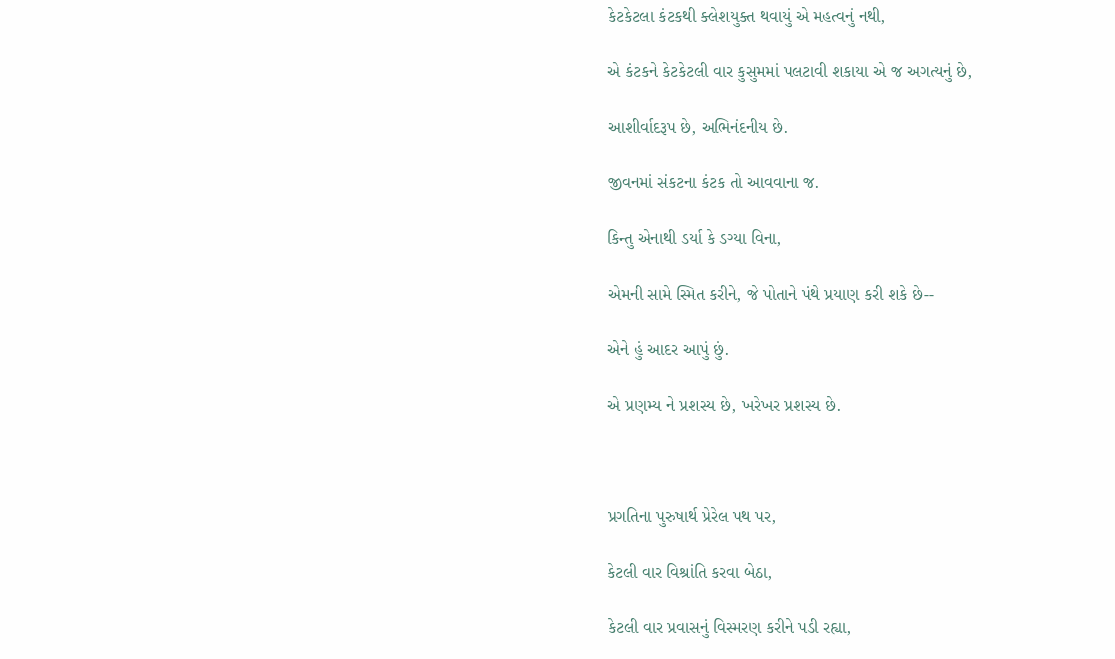કેટકેટલા કંટકથી ક્લેશયુક્ત થવાયું એ મહત્વનું નથી,

એ કંટકને કેટકેટલી વાર કુસુમમાં પલટાવી શકાયા એ જ અગત્યનું છે,

આશીર્વાદરૂપ છે, અભિનંદનીય છે.

જીવનમાં સંકટના કંટક તો આવવાના જ.

કિન્તુ એનાથી ડર્યા કે ડગ્યા વિના,

એમની સામે સ્મિત કરીને, જે પોતાને પંથે પ્રયાણ કરી શકે છે--

એને હું આદર આપું છું.

એ પ્રણમ્ય ને પ્રશસ્ય છે, ખરેખર પ્રશસ્ય છે.



પ્રગતિના પુરુષાર્થ પ્રેરેલ પથ પર,

કેટલી વાર વિશ્રાંતિ કરવા બેઠા,

કેટલી વાર પ્રવાસનું વિસ્મરણ કરીને પડી રહ્યા,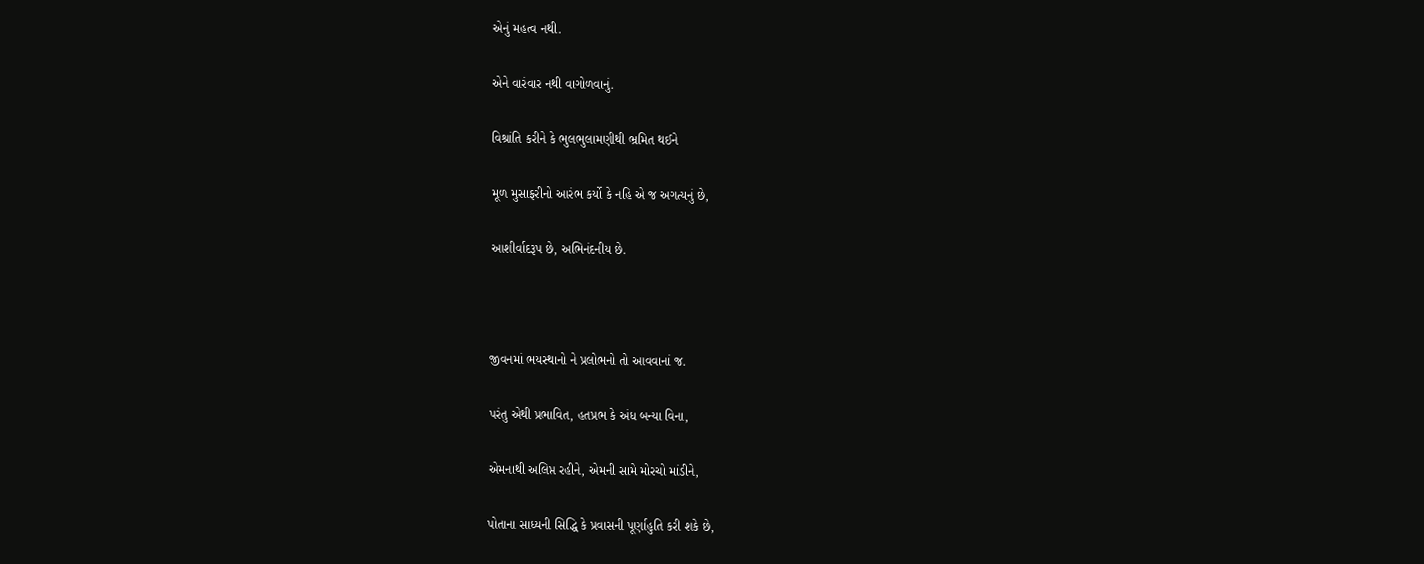એનું મહત્વ નથી.

એને વારંવાર નથી વાગોળવાનું.

વિશ્રાંતિ કરીને કે ભુલભુલામણીથી ભ્રમિત થઈને

મૂળ મુસાફરીનો આરંભ કર્યો કે નહિ એ જ અગત્યનું છે,

આશીર્વાદરૂપ છે, અભિનંદનીય છે.



જીવનમાં ભયસ્થાનો ને પ્રલોભનો તો આવવાનાં જ.

પરંતુ એથી પ્રભાવિત, હતપ્રભ કે અંધ બન્યા વિના,

એમનાથી અલિપ્ત રહીને, એમની સામે મોરચો માંડીને,

પોતાના સાધ્યની સિદ્ધિ કે પ્રવાસની પૂર્ણાહુતિ કરી શકે છે,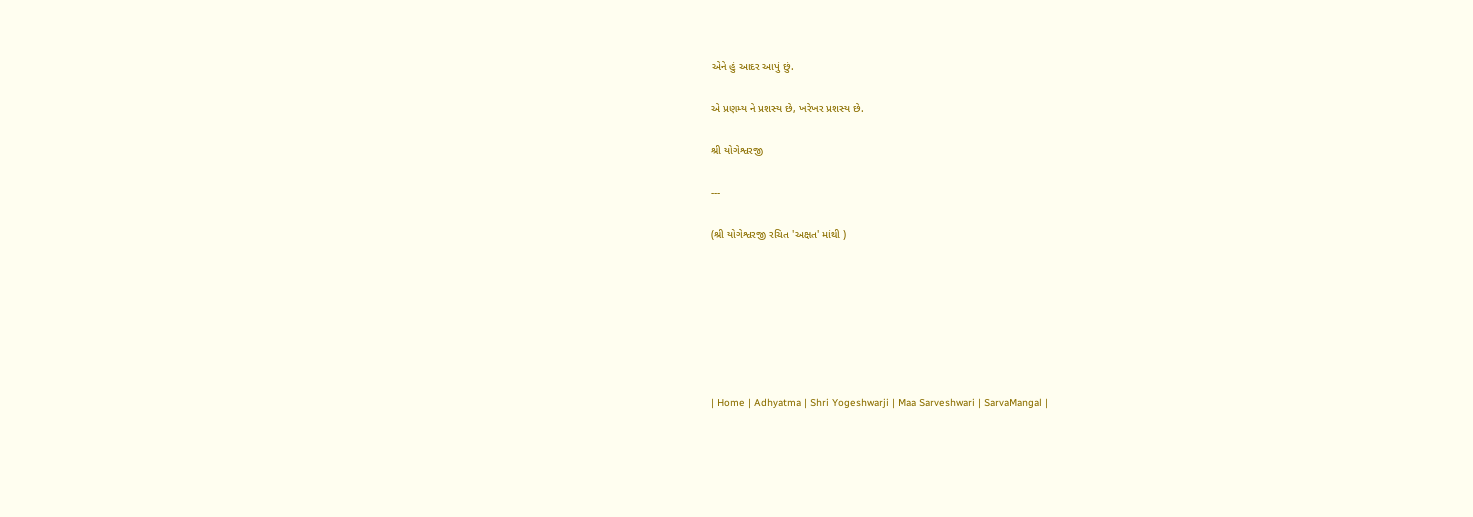એને હું આદર આપું છું.

એ પ્રણમ્ય ને પ્રશસ્ય છે, ખરેખર પ્રશસ્ય છે.

શ્રી યોગેશ્વરજી

---

(શ્રી યોગેશ્વરજી રચિત 'અક્ષત' માંથી )







| Home | Adhyatma | Shri Yogeshwarji | Maa Sarveshwari | SarvaMangal |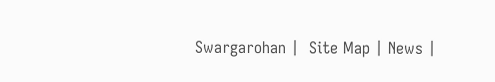Swargarohan |  Site Map | News |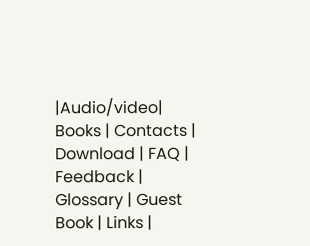|Audio/video| Books | Contacts | Download | FAQ | Feedback | Glossary | Guest Book | Links |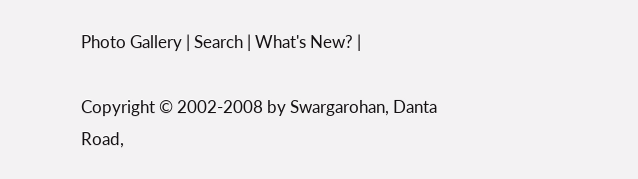Photo Gallery | Search | What's New? |

Copyright © 2002-2008 by Swargarohan, Danta Road,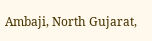Ambaji, North Gujarat,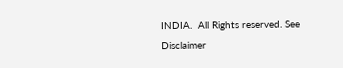INDIA.  All Rights reserved. See Disclaimer